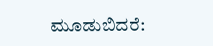ಮೂಡುಬಿದರೆ: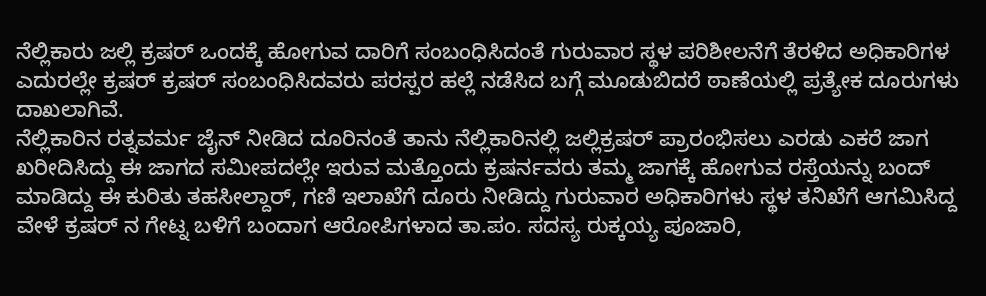ನೆಲ್ಲಿಕಾರು ಜಲ್ಲಿ ಕ್ರಷರ್ ಒಂದಕ್ಕೆ ಹೋಗುವ ದಾರಿಗೆ ಸಂಬಂಧಿಸಿದಂತೆ ಗುರುವಾರ ಸ್ಥಳ ಪರಿಶೀಲನೆಗೆ ತೆರಳಿದ ಅಧಿಕಾರಿಗಳ ಎದುರಲ್ಲೇ ಕ್ರಷರ್ ಕ್ರಷರ್ ಸಂಬಂಧಿಸಿದವರು ಪರಸ್ಪರ ಹಲ್ಲೆ ನಡೆಸಿದ ಬಗ್ಗೆ ಮೂಡುಬಿದರೆ ಠಾಣೆಯಲ್ಲಿ ಪ್ರತ್ಯೇಕ ದೂರುಗಳು ದಾಖಲಾಗಿವೆ.
ನೆಲ್ಲಿಕಾರಿನ ರತ್ನವರ್ಮ ಜೈನ್ ನೀಡಿದ ದೂರಿನಂತೆ ತಾನು ನೆಲ್ಲಿಕಾರಿನಲ್ಲಿ ಜಲ್ಲಿಕ್ರಷರ್ ಪ್ರಾರಂಭಿಸಲು ಎರಡು ಎಕರೆ ಜಾಗ ಖರೀದಿಸಿದ್ದು ಈ ಜಾಗದ ಸಮೀಪದಲ್ಲೇ ಇರುವ ಮತ್ತೊಂದು ಕ್ರಷರ್ನವರು ತಮ್ಮ ಜಾಗಕ್ಕೆ ಹೋಗುವ ರಸ್ತೆಯನ್ನು ಬಂದ್ ಮಾಡಿದ್ದು ಈ ಕುರಿತು ತಹಸೀಲ್ದಾರ್, ಗಣಿ ಇಲಾಖೆಗೆ ದೂರು ನೀಡಿದ್ದು ಗುರುವಾರ ಅಧಿಕಾರಿಗಳು ಸ್ಥಳ ತನಿಖೆಗೆ ಆಗಮಿಸಿದ್ದ ವೇಳೆ ಕ್ರಷರ್ ನ ಗೇಟ್ನ ಬಳಿಗೆ ಬಂದಾಗ ಆರೋಪಿಗಳಾದ ತಾ.ಪಂ. ಸದಸ್ಯ ರುಕ್ಕಯ್ಯ ಪೂಜಾರಿ,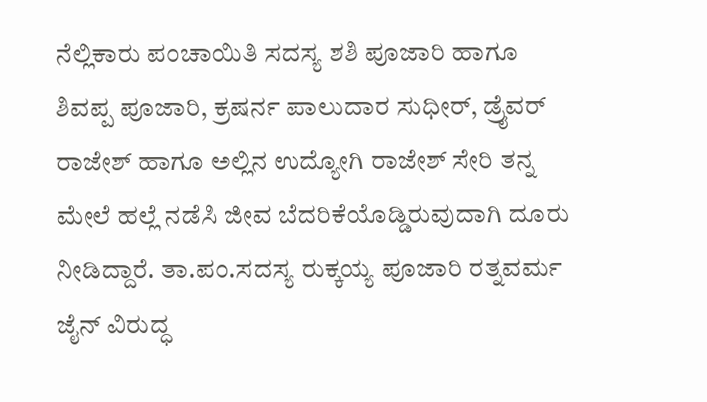ನೆಲ್ಲಿಕಾರು ಪಂಚಾಯಿತಿ ಸದಸ್ಯ ಶಶಿ ಪೂಜಾರಿ ಹಾಗೂ ಶಿವಪ್ಪ ಪೂಜಾರಿ, ಕ್ರಷರ್ನ ಪಾಲುದಾರ ಸುಧೀರ್, ಡ್ರೈವರ್ ರಾಜೇಶ್ ಹಾಗೂ ಅಲ್ಲಿನ ಉದ್ಯೋಗಿ ರಾಜೇಶ್ ಸೇರಿ ತನ್ನ ಮೇಲೆ ಹಲ್ಲೆ ನಡೆಸಿ ಜೀವ ಬೆದರಿಕೆಯೊಡ್ಡಿರುವುದಾಗಿ ದೂರು ನೀಡಿದ್ದಾರೆ. ತಾ.ಪಂ.ಸದಸ್ಯ ರುಕ್ಕಯ್ಯ ಪೂಜಾರಿ ರತ್ನವರ್ಮ ಜೈನ್ ವಿರುದ್ಧ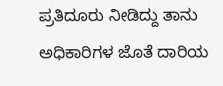ಪ್ರತಿದೂರು ನೀಡಿದ್ದು ತಾನು ಅಧಿಕಾರಿಗಳ ಜೊತೆ ದಾರಿಯ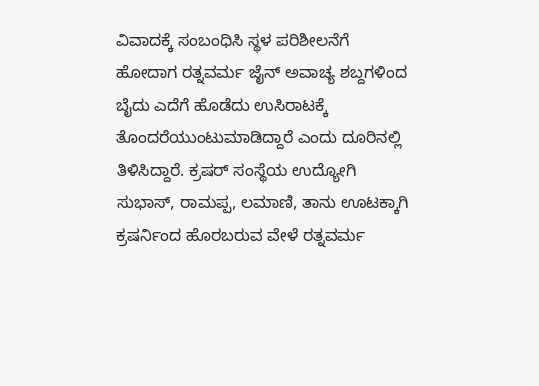ವಿವಾದಕ್ಕೆ ಸಂಬಂಧಿಸಿ ಸ್ಥಳ ಪರಿಶೀಲನೆಗೆ ಹೋದಾಗ ರತ್ನವರ್ಮ ಜೈನ್ ಅವಾಚ್ಯ ಶಬ್ದಗಳಿಂದ ಬೈದು ಎದೆಗೆ ಹೊಡೆದು ಉಸಿರಾಟಕ್ಕೆ ತೊಂದರೆಯುಂಟುಮಾಡಿದ್ದಾರೆ ಎಂದು ದೂರಿನಲ್ಲಿ ತಿಳಿಸಿದ್ದಾರೆ. ಕ್ರಷರ್ ಸಂಸ್ಥೆಯ ಉದ್ಯೋಗಿ ಸುಭಾಸ್, ರಾಮಪ್ಪ, ಲಮಾಣಿ, ತಾನು ಊಟಕ್ಕಾಗಿ ಕ್ರಷರ್ನಿಂದ ಹೊರಬರುವ ವೇಳೆ ರತ್ನವರ್ಮ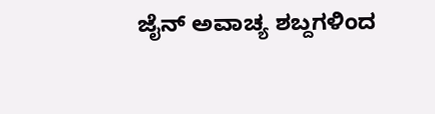ಜೈನ್ ಅವಾಚ್ಯ ಶಬ್ದಗಳಿಂದ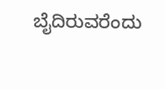ಬೈದಿರುವರೆಂದು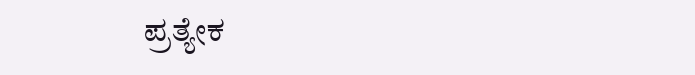ಪ್ರತ್ಯೇಕ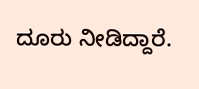ದೂರು ನೀಡಿದ್ದಾರೆ.